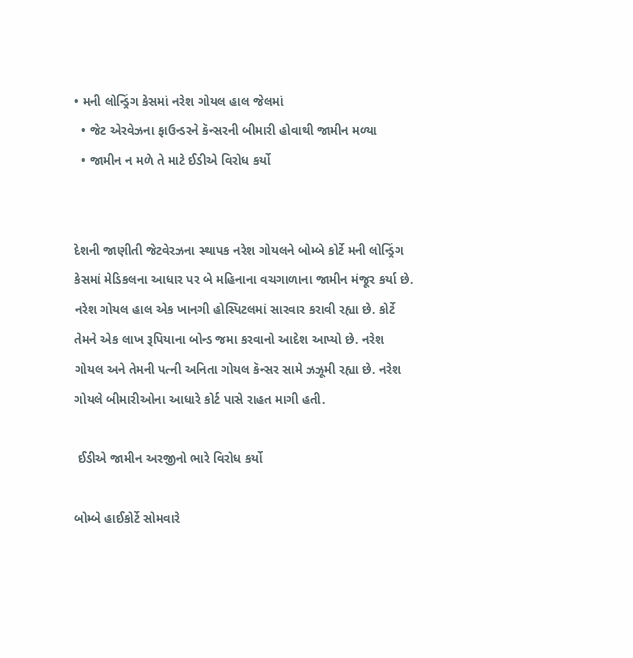• મની લોન્ડ્રિંગ કેસમાં નરેશ ગોયલ હાલ જેલમાં
  • જેટ એરવેઝના ફાઉન્ડરને કૅન્સરની બીમારી હોવાથી જામીન મળ્યા
  • જામીન ન મળે તે માટે ઈડીએ વિરોધ કર્યો


દેશની જાણીતી જેટવેરઝના સ્થાપક નરેશ ગોયલને બોમ્બે કોર્ટે મની લોન્ડ્રિંગ કેસમાં મેડિકલના આધાર પર બે મહિનાના વચગાળાના જામીન મંજૂર કર્યા છે. નરેશ ગોયલ હાલ એક ખાનગી હોસ્પિટલમાં સારવાર કરાવી રહ્યા છે. કોર્ટે તેમને એક લાખ રૂપિયાના બોન્ડ જમા કરવાનો આદેશ આપ્યો છે. નરેશ ગોયલ અને તેમની પત્ની અનિતા ગોયલ કૅન્સર સામે ઝઝૂમી રહ્યા છે. નરેશ ગોયલે બીમારીઓના આધારે કોર્ટ પાસે રાહત માગી હતી.

 ઈડીએ જામીન અરજીનો ભારે વિરોધ કર્યો

બોમ્બે હાઈકોર્ટે સોમવારે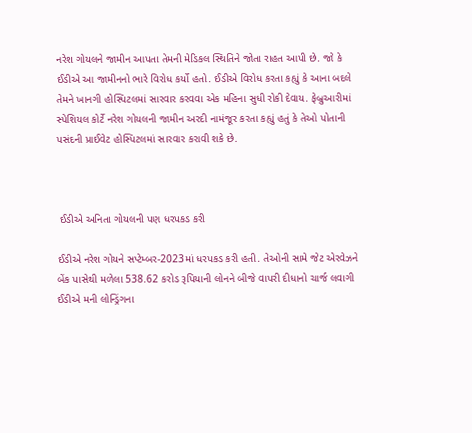નરેશ ગોયલને જામીન આપતા તેમની મેડિકલ સ્થિતિને જોતા રાહત આપી છે. જો કે ઈડીએ આ જામીનનો ભારે વિરોધ કર્યો હતો. ઈડીએ વિરોધ કરતા કહ્યું કે આના બદલે તેમને ખાનગી હોસ્પિટલમાં સારવાર કરવવા એક મહિના સુધી રોકી દેવાય. ફેબ્રુઆરીમાં સ્પેશિયલ કોર્ટે નરેશ ગોયલની જામીન અરદી નામંજૂર કરતા કહ્યું હતું કે તેઓ પોતાની પસંદની પ્રાઈવેટ હોસ્પિટલમાં સારવાર કરાવી શકે છે.



 ઈડીએ અનિતા ગોયલની પણ ધરપકડ કરી

ઈડીએ નરેશ ગોયને સપ્ટેમ્બર-2023માં ધરપકડ કરી હતી. તેઓની સામે જેટ એરવેઝને બેંક પાસેથી મળેલા 538.62 કરોડ રૂપિયાની લોનને બીજે વાપરી દીધાનો ચાર્જ લવાગી ઈડીએ મની લોન્ડ્રિંગના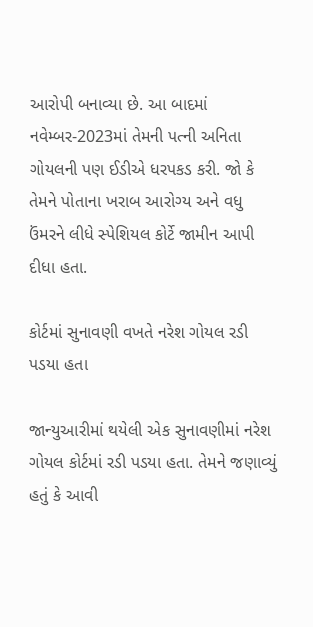આરોપી બનાવ્યા છે. આ બાદમાં નવેમ્બર-2023માં તેમની પત્ની અનિતા ગોયલની પણ ઈડીએ ધરપકડ કરી. જો કે તેમને પોતાના ખરાબ આરોગ્ય અને વધુ ઉંમરને લીધે સ્પેશિયલ કોર્ટે જામીન આપી દીધા હતા.

કોર્ટમાં સુનાવણી વખતે નરેશ ગોયલ રડી પડયા હતા

જાન્યુઆરીમાં થયેલી એક સુનાવણીમાં નરેશ ગોયલ કોર્ટમાં રડી પડયા હતા. તેમને જણાવ્યું હતું કે આવી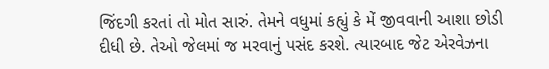જિંદગી કરતાં તો મોત સારું. તેમને વધુમાં કહ્યું કે મેં જીવવાની આશા છોડી દીધી છે. તેઓ જેલમાં જ મરવાનું પસંદ કરશે. ત્યારબાદ જેટ એરવેઝના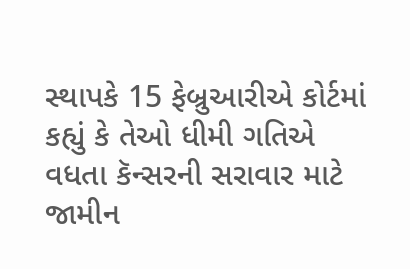સ્થાપકે 15 ફેબ્રુઆરીએ કોર્ટમાં કહ્યું કે તેઓ ધીમી ગતિએ વધતા કૅન્સરની સરાવાર માટે જામીન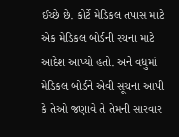ઈચ્છે છે. કોર્ટે મેડિકલ તપાસ માટે એક મેડિકલ બોર્ડની રચના માટે આદેશ આપ્યો હતો. અને વધુમાં મેડિકલ બોર્ડને એવી સૂચના આપી કે તેઓ જણાવે તે તેમની સારવાર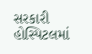સરકારી હોસ્પિટલમાં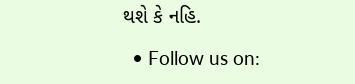થશે કે નહિ.

  • Follow us on: